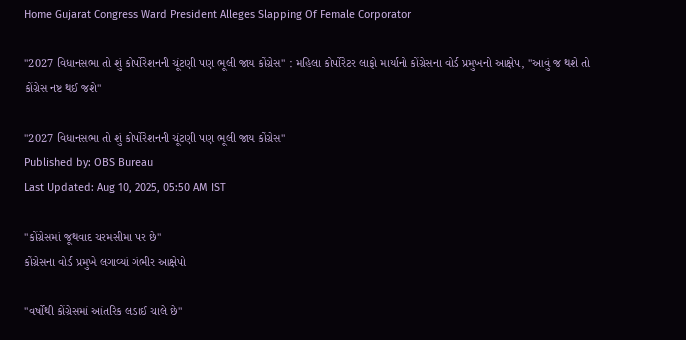Home Gujarat Congress Ward President Alleges Slapping Of Female Corporator

"2027 વિધાનસભા તો શું કોર્પોરેશનની ચૂંટણી પણ ભૂલી જાય કોંગ્રેસ" : મહિલા કોર્પોરેટર લાફો માર્યાનો કોંગ્રેસના વોર્ડ પ્રમુખનો આક્ષેપ, "આવું જ થશે તો કોંગ્રેસ નષ્ટ થઈ જશે"

"2027 વિધાનસભા તો શું કોર્પોરેશનની ચૂંટણી પણ ભૂલી જાય કોંગ્રેસ"
Published by: OBS Bureau
Last Updated: Aug 10, 2025, 05:50 AM IST

"કોંગ્રેસમાં જૂથવાદ ચરમસીમા પર છે"
કોંગ્રેસના વોર્ડ પ્રમુખે લગાવ્યાં ગંભીર આક્ષેપો

"વર્ષોથી કોંગ્રેસમાં આંતરિક લડાઈ ચાલે છે"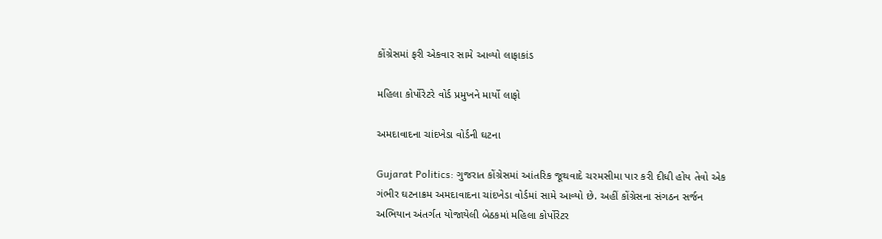કોંગ્રેસમાં ફરી એકવાર સામે આવ્યો લાફાકાંડ

મહિલા કોર્પોરેટરે વોર્ડ પ્રમુખને માર્યો લાફો

અમદાવાદના ચાંદખેડા વોર્ડની ઘટના

Gujarat Politics: ગુજરાત કોંગ્રેસમાં આંતરિક જૂથવાદે ચરમસીમા પાર કરી દીધી હોય તેવો એક ગંભીર ઘટનાક્રમ અમદાવાદના ચાંદખેડા વોર્ડમાં સામે આવ્યો છે. અહીં કોંગ્રેસના સંગઠન સર્જન અભિયાન અંતર્ગત યોજાયેલી બેઠકમાં મહિલા કોર્પોરેટર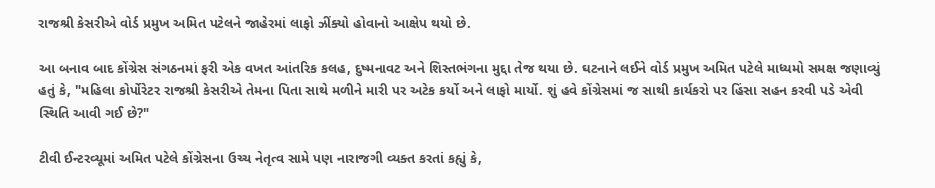રાજશ્રી કેસરીએ વોર્ડ પ્રમુખ અમિત પટેલને જાહેરમાં લાફો ઝીંક્યો હોવાનો આક્ષેપ થયો છે.

આ બનાવ બાદ કોંગ્રેસ સંગઠનમાં ફરી એક વખત આંતરિક કલહ, દુષ્મનાવટ અને શિસ્તભંગના મુદ્દા તેજ થયા છે. ઘટનાને લઈને વોર્ડ પ્રમુખ અમિત પટેલે માધ્યમો સમક્ષ જણાવ્યું હતું કે, "મહિલા કોર્પોરેટર રાજશ્રી કેસરીએ તેમના પિતા સાથે મળીને મારી પર અટેક કર્યો અને લાફો માર્યો. શું હવે કોંગ્રેસમાં જ સાથી કાર્યકરો પર હિંસા સહન કરવી પડે એવી સ્થિતિ આવી ગઈ છે?"

ટીવી ઈન્ટરવ્યૂમાં અમિત પટેલે કોંગ્રેસના ઉચ્ચ નેતૃત્વ સામે પણ નારાજગી વ્યક્ત કરતાં કહ્યું કે,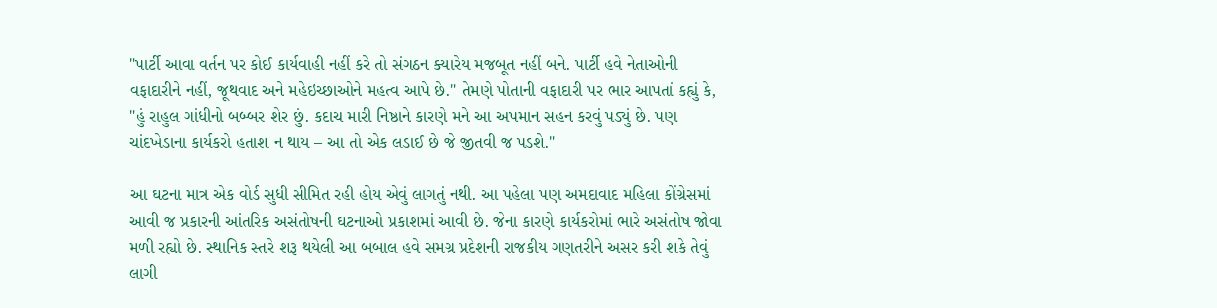"પાર્ટી આવા વર્તન પર કોઈ કાર્યવાહી નહીં કરે તો સંગઠન ક્યારેય મજબૂત નહીં બને. પાર્ટી હવે નેતાઓની વફાદારીને નહીં, જૂથવાદ અને મહેઇચ્છાઓને મહત્વ આપે છે." તેમણે પોતાની વફાદારી પર ભાર આપતાં કહ્યું કે, "હું રાહુલ ગાંધીનો બબ્બર શેર છું. કદાચ મારી નિષ્ઠાને કારણે મને આ અપમાન સહન કરવું પડ્યું છે. પણ ચાંદખેડાના કાર્યકરો હતાશ ન થાય – આ તો એક લડાઈ છે જે જીતવી જ પડશે."

આ ઘટના માત્ર એક વોર્ડ સુધી સીમિત રહી હોય એવું લાગતું નથી. આ પહેલા પણ અમદાવાદ મહિલા કોંગ્રેસમાં આવી જ પ્રકારની આંતરિક અસંતોષની ઘટનાઓ પ્રકાશમાં આવી છે. જેના કારણે કાર્યકરોમાં ભારે અસંતોષ જોવા મળી રહ્યો છે. સ્થાનિક સ્તરે શરૂ થયેલી આ બબાલ હવે સમગ્ર પ્રદેશની રાજકીય ગણતરીને અસર કરી શકે તેવું લાગી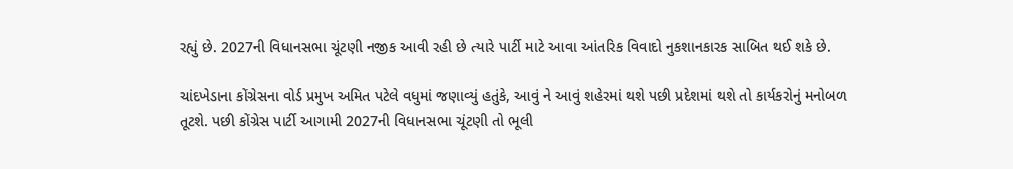રહ્યું છે. 2027ની વિધાનસભા ચૂંટણી નજીક આવી રહી છે ત્યારે પાર્ટી માટે આવા આંતરિક વિવાદો નુકશાનકારક સાબિત થઈ શકે છે.

ચાંદખેડાના કોંગ્રેસના વોર્ડ પ્રમુખ અમિત પટેલે વધુમાં જણાવ્યું હતુંકે, આવું ને આવું શહેરમાં થશે પછી પ્રદેશમાં થશે તો કાર્યકરોનું મનોબળ તૂટશે. પછી કોંગ્રેસ પાર્ટી આગામી 2027ની વિધાનસભા ચૂંટણી તો ભૂલી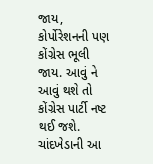જાય, કોર્પોરેશનની પણ કોંગ્રેસ ભૂલી જાય. આવું ને આવું થશે તો કોંગ્રેસ પાર્ટી નષ્ટ થઈ જશે. ચાંદખેડાની આ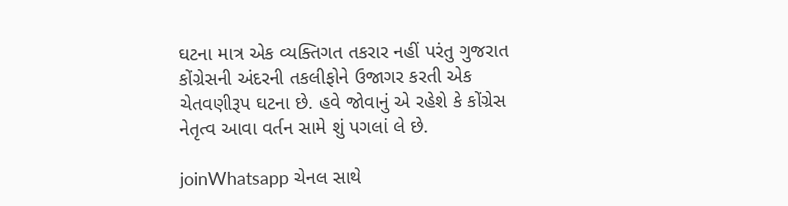ઘટના માત્ર એક વ્યક્તિગત તકરાર નહીં પરંતુ ગુજરાત કોંગ્રેસની અંદરની તકલીફોને ઉજાગર કરતી એક ચેતવણીરૂપ ઘટના છે. હવે જોવાનું એ રહેશે કે કોંગ્રેસ નેતૃત્વ આવા વર્તન સામે શું પગલાં લે છે.

joinWhatsapp ચેનલ સાથે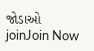જોડાઓ
joinJoin Now